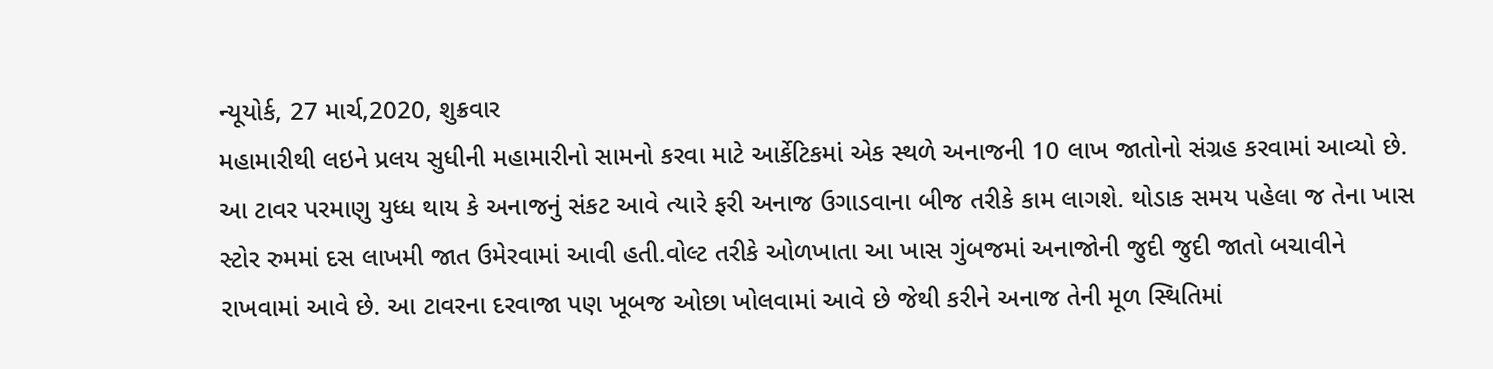ન્યૂયોર્ક, 27 માર્ચ,2020, શુક્રવાર
મહામારીથી લઇને પ્રલય સુધીની મહામારીનો સામનો કરવા માટે આર્કેટિકમાં એક સ્થળે અનાજની 10 લાખ જાતોનો સંગ્રહ કરવામાં આવ્યો છે. આ ટાવર પરમાણુ યુધ્ધ થાય કે અનાજનું સંકટ આવે ત્યારે ફરી અનાજ ઉગાડવાના બીજ તરીકે કામ લાગશે. થોડાક સમય પહેલા જ તેના ખાસ સ્ટોર રુમમાં દસ લાખમી જાત ઉમેરવામાં આવી હતી.વોલ્ટ તરીકે ઓળખાતા આ ખાસ ગુંબજમાં અનાજોની જુદી જુદી જાતો બચાવીને રાખવામાં આવે છે. આ ટાવરના દરવાજા પણ ખૂબજ ઓછા ખોલવામાં આવે છે જેથી કરીને અનાજ તેની મૂળ સ્થિતિમાં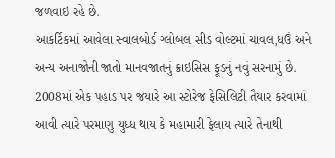જળવાઇ રહે છે.
આકર્ટિકમાં આવેલા સ્વાલબોર્ડ ગ્લોબલ સીડ વોલ્ટમાં ચાવલ,ધઉં અને અન્ય અનાજોની જાતો માનવજાતનું ક્રાઇસિસ ફૂડનું નવું સરનામું છે. 2008માં એક પહાડ પર જયારે આ સ્ટોરેજ ફેસિલિટી તૈયાર કરવામાં આવી ત્યારે પરમાણુ યુધ્ધ થાય કે મહામારી ફેલાય ત્યારે તેનાથી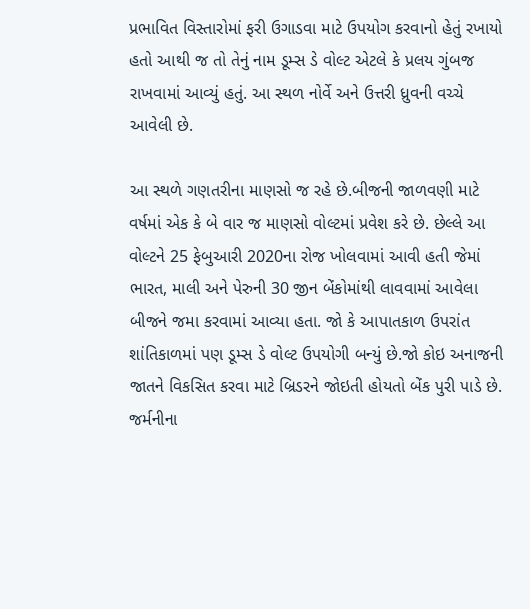પ્રભાવિત વિસ્તારોમાં ફરી ઉગાડવા માટે ઉપયોગ કરવાનો હેતું રખાયો હતો આથી જ તો તેનું નામ ડૂમ્સ ડે વોલ્ટ એટલે કે પ્રલય ગુંબજ રાખવામાં આવ્યું હતું. આ સ્થળ નોર્વે અને ઉત્તરી ધ્રુવની વચ્ચે આવેલી છે.

આ સ્થળે ગણતરીના માણસો જ રહે છે.બીજની જાળવણી માટે વર્ષમાં એક કે બે વાર જ માણસો વોલ્ટમાં પ્રવેશ કરે છે. છેલ્લે આ વોલ્ટને 25 ફેબુઆરી 2020ના રોજ ખોલવામાં આવી હતી જેમાં ભારત, માલી અને પેરુની 30 જીન બેંકોમાંથી લાવવામાં આવેલા બીજને જમા કરવામાં આવ્યા હતા. જો કે આપાતકાળ ઉપરાંત શાંતિકાળમાં પણ ડૂમ્સ ડે વોલ્ટ ઉપયોગી બન્યું છે.જો કોઇ અનાજની જાતને વિકસિત કરવા માટે બ્રિડરને જોઇતી હોયતો બેંક પુરી પાડે છે. જર્મનીના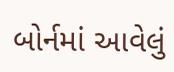બોર્નમાં આવેલું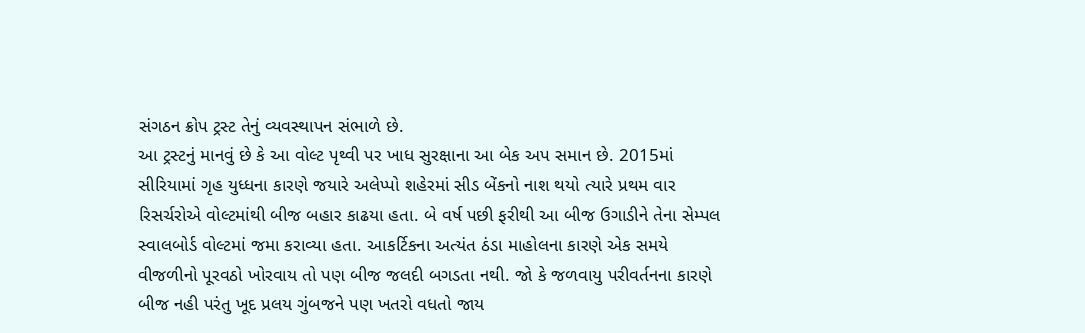સંગઠન ક્રોપ ટ્રસ્ટ તેનું વ્યવસ્થાપન સંભાળે છે.
આ ટ્રસ્ટનું માનવું છે કે આ વોલ્ટ પૃથ્વી પર ખાધ સુરક્ષાના આ બેક અપ સમાન છે. 2015માં સીરિયામાં ગૃહ યુધ્ધના કારણે જયારે અલેપ્પો શહેરમાં સીડ બેંકનો નાશ થયો ત્યારે પ્રથમ વાર રિસર્ચરોએ વોલ્ટમાંથી બીજ બહાર કાઢયા હતા. બે વર્ષ પછી ફરીથી આ બીજ ઉગાડીને તેના સેમ્પલ સ્વાલબોર્ડ વોલ્ટમાં જમા કરાવ્યા હતા. આકર્ટિકના અત્યંત ઠંડા માહોલના કારણે એક સમયે વીજળીનો પૂરવઠો ખોરવાય તો પણ બીજ જલદી બગડતા નથી. જો કે જળવાયુ પરીવર્તનના કારણે બીજ નહી પરંતુ ખૂદ પ્રલય ગુંબજને પણ ખતરો વધતો જાય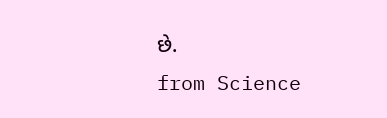છે.
from Science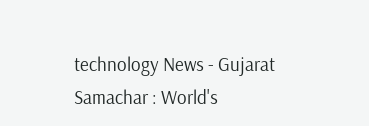technology News - Gujarat Samachar : World's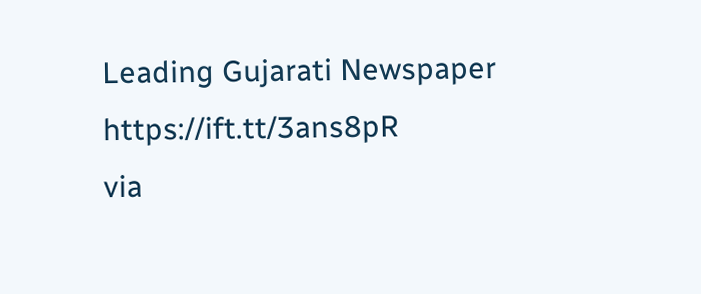Leading Gujarati Newspaper https://ift.tt/3ans8pR
via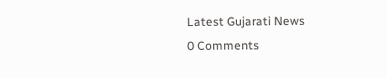Latest Gujarati News
0 Comments